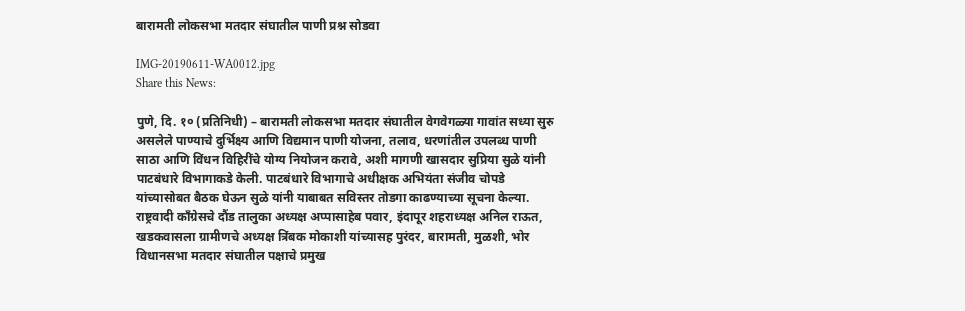बारामती लोकसभा मतदार संघातील पाणी प्रश्न सोडवा

IMG-20190611-WA0012.jpg
Share this News:

पुणे, दि. १० (प्रतिनिधी) – बारामती लोकसभा मतदार संघातील वेगवेगळ्या गावांत सध्या सुरु असलेले पाण्याचे दुर्भिक्ष्य आणि विद्यमान पाणी योजना, तलाव, धरणांतील उपलब्ध पाणी साठा आणि विंधन विहिरींचे योग्य नियोजन करावे, अशी मागणी खासदार सुप्रिया सुळे यांनी पाटबंधारे विभागाकडे केली. पाटबंधारे विभागाचे अधीक्षक अभियंता संजीव चोपडे यांच्यासोबत बैठक घेऊन सुळे यांनी याबाबत सविस्तर तोडगा काढण्याच्या सूचना केल्या.
राष्ट्रवादी कॉंग्रेसचे दौंड तालुका अध्यक्ष अप्पासाहेब पवार, इंदापूर शहराध्यक्ष अनिल राऊत, खडकवासला ग्रामीणचे अध्यक्ष त्रिंबक मोकाशी यांच्यासह पुरंदर, बारामती, मुळशी, भोर विधानसभा मतदार संघातील पक्षाचे प्रमुख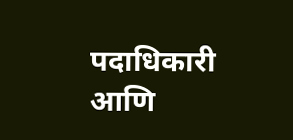पदाधिकारी आणि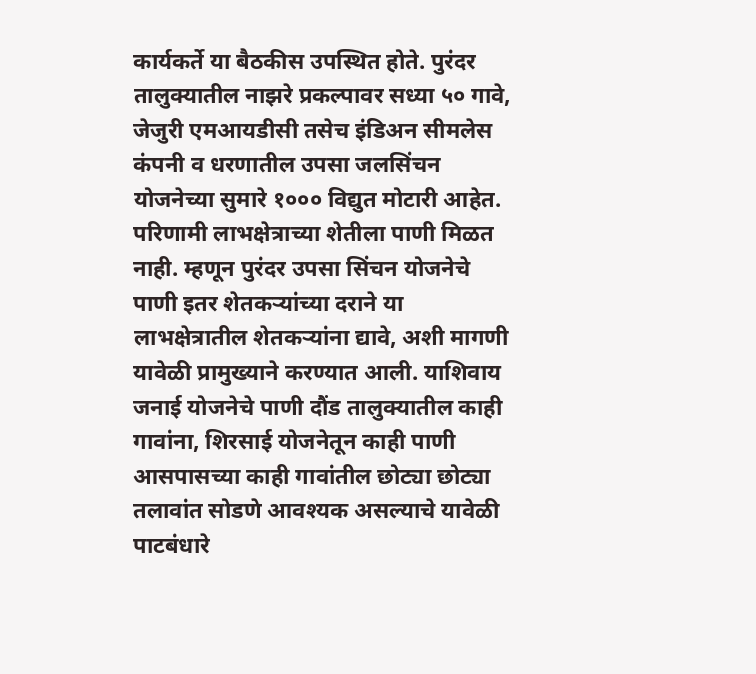कार्यकर्ते या बैठकीस उपस्थित होते. पुरंदर तालुक्यातील नाझरे प्रकल्पावर सध्या ५० गावे, जेजुरी एमआयडीसी तसेच इंडिअन सीमलेस कंपनी व धरणातील उपसा जलसिंचन योजनेच्या सुमारे १००० विद्युत मोटारी आहेत. परिणामी लाभक्षेत्राच्या शेतीला पाणी मिळत नाही. म्हणून पुरंदर उपसा सिंचन योजनेचे पाणी इतर शेतकऱ्यांच्या दराने या लाभक्षेत्रातील शेतकऱ्यांना द्यावे, अशी मागणी यावेळी प्रामुख्याने करण्यात आली. याशिवाय जनाई योजनेचे पाणी दौंड तालुक्यातील काही गावांना, शिरसाई योजनेतून काही पाणी आसपासच्या काही गावांतील छोट्या छोट्या तलावांत सोडणे आवश्यक असल्याचे यावेळी पाटबंधारे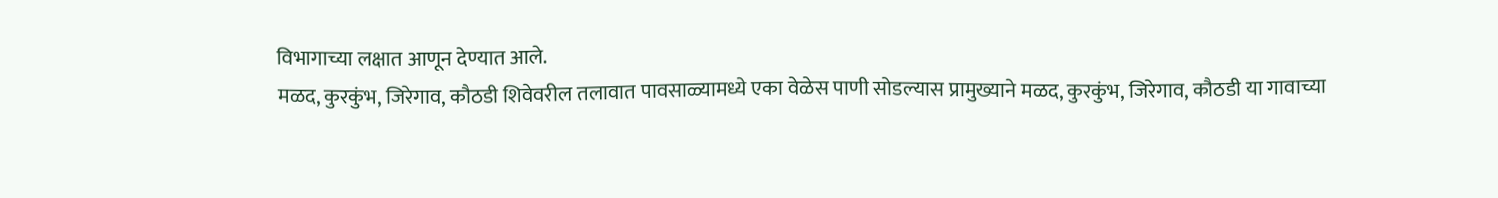विभागाच्या लक्षात आणून देण्यात आले.
मळद, कुरकुंभ, जिरेगाव, कौठडी शिवेवरील तलावात पावसाळ्यामध्ये एका वेळेस पाणी सोडल्यास प्रामुख्याने मळद, कुरकुंभ, जिरेगाव, कौठडी या गावाच्या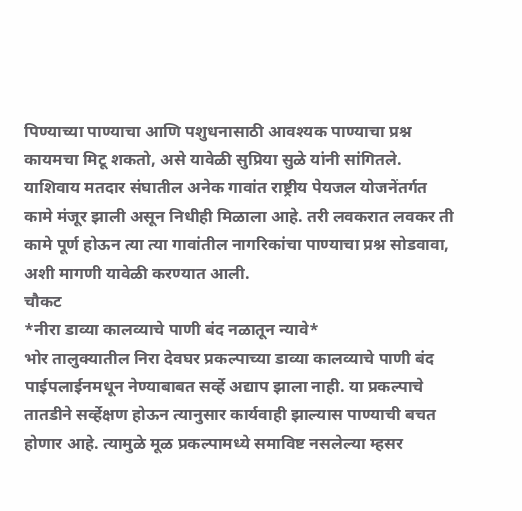पिण्याच्या पाण्याचा आणि पशुधनासाठी आवश्यक पाण्याचा प्रश्न कायमचा मिटू शकतो, असे यावेळी सुप्रिया सुळे यांनी सांगितले. याशिवाय मतदार संघातील अनेक गावांत राष्ट्रीय पेयजल योजनेंतर्गत कामे मंजूर झाली असून निधीही मिळाला आहे. तरी लवकरात लवकर ती कामे पूर्ण होऊन त्या त्या गावांतील नागरिकांचा पाण्याचा प्रश्न सोडवावा, अशी मागणी यावेळी करण्यात आली.
चौकट
*नीरा डाव्या कालव्याचे पाणी बंद नळातून न्यावे*
भोर तालुक्यातील निरा देवघर प्रकल्पाच्या डाव्या कालव्याचे पाणी बंद पाईपलाईनमधून नेण्याबाबत सर्व्हे अद्याप झाला नाही. या प्रकल्पाचे तातडीने सर्व्हेक्षण होऊन त्यानुसार कार्यवाही झाल्यास पाण्याची बचत होणार आहे. त्यामुळे मूळ प्रकल्पामध्ये समाविष्ट नसलेल्या म्हसर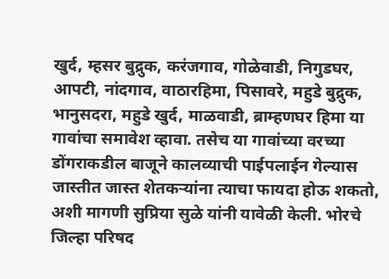खुर्द, म्हसर बुद्रुक, करंजगाव, गोळेवाडी, निगुडघर, आपटी, नांदगाव, वाठारहिमा, पिसावरे, महुडे बुद्रुक, भानुसदरा, महुडे खुर्द, माळवाडी, ब्राम्हणघर हिमा या गावांचा समावेश व्हावा. तसेच या गावांच्या वरच्या डोंगराकडील बाजूने कालव्याची पाईपलाईन गेल्यास जास्तीत जास्त शेतकऱ्यांना त्याचा फायदा होऊ शकतो, अशी मागणी सुप्रिया सुळे यांनी यावेळी केली. भोरचे जिल्हा परिषद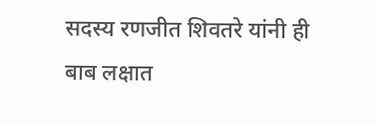सदस्य रणजीत शिवतरे यांनी ही बाब लक्षात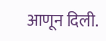आणून दिली.